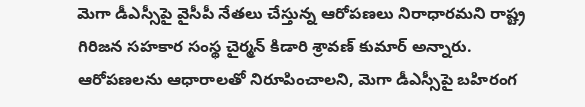మెగా డీఎస్సీపై వైసీపీ నేతలు చేస్తున్న ఆరోపణలు నిరాధారమని రాష్ట్ర గిరిజన సహకార సంస్థ చైర్మన్ కిడారి శ్రావణ్ కుమార్ అన్నారు. ఆరోపణలను ఆధారాలతో నిరూపించాలని, మెగా డీఎస్సీపై బహిరంగ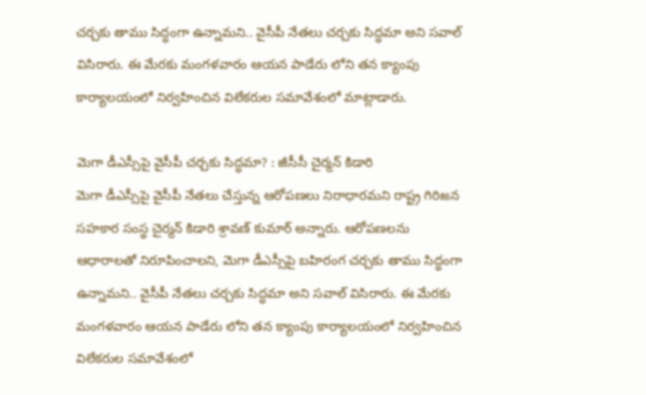చర్చకు తాము సిద్ధంగా ఉన్నామని.. వైసీపీ నేతలు చర్చకు సిద్ధమా అని సవాల్ విసిరారు. ఈ మేరకు మంగళవారం ఆయన పాడేరు లోని తన క్యాంపు కార్యాలయంలో నిర్వహించిన విలేకరుల సమావేశంలో మాట్లాడారు.

మెగా డీఎస్సీపై వైసీపీ చర్చకు సిద్ధమా? : జీసీసీ చైర్మన్ కిడారి
మెగా డీఎస్సీపై వైసీపీ నేతలు చేస్తున్న ఆరోపణలు నిరాధారమని రాష్ట్ర గిరిజన సహకార సంస్థ చైర్మన్ కిడారి శ్రావణ్ కుమార్ అన్నారు. ఆరోపణలను ఆధారాలతో నిరూపించాలని, మెగా డీఎస్సీపై బహిరంగ చర్చకు తాము సిద్ధంగా ఉన్నామని.. వైసీపీ నేతలు చర్చకు సిద్ధమా అని సవాల్ విసిరారు. ఈ మేరకు మంగళవారం ఆయన పాడేరు లోని తన క్యాంపు కార్యాలయంలో నిర్వహించిన విలేకరుల సమావేశంలో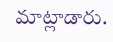మాట్లాడారు.